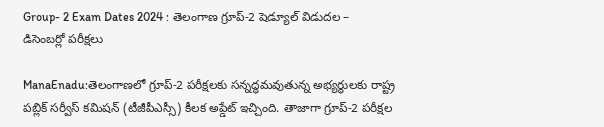Group- 2 Exam Dates 2024 : తెలంగాణ గ్రూప్-2 షెడ్యూల్ విడుదల – డిసెంబర్లో పరీక్షలు

ManaEnadu:తెలంగాణలో గ్రూప్‌-2 పరీక్షలకు సన్నద్ధమవుతున్న అభ్యర్థులకు రాష్ట్ర పబ్లిక్ సర్వీస్ కమిషన్ (టీజీపీఎస్సీ) కీలక అప్డేట్ ఇచ్చింది. తాజాగా గ్రూప్-2 పరీక్షల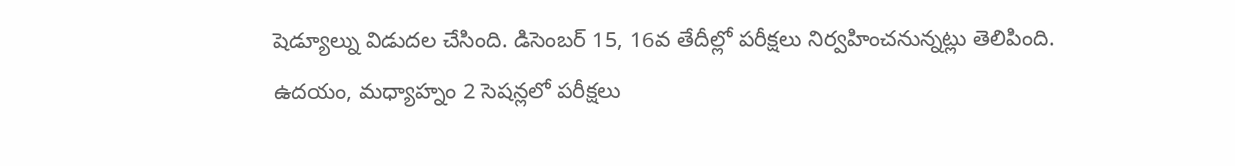షెడ్యూల్ను విడుదల చేసింది. డిసెంబర్‌ 15, 16వ తేదీల్లో పరీక్షలు నిర్వహించనున్నట్లు తెలిపింది. ఉదయం, మధ్యాహ్నం 2 సెషన్లలో పరీక్షలు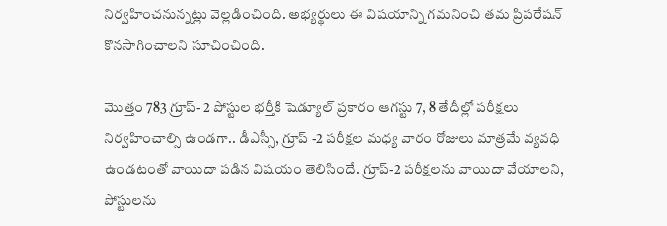నిర్వహించనున్నట్లు వెల్లడించింది. అభ్యర్థులు ఈ విషయాన్ని గమనించి తమ ప్రిపరేషన్ కొనసాగించాలని సూచించింది.

మొత్తం 783 గ్రూప్‌- 2 పోస్టుల భర్తీకి షెడ్యూల్‌ ప్రకారం ఆగస్టు 7, 8 తేదీల్లో పరీక్షలు నిర్వహించాల్సి ఉండగా.. డీఎస్సీ, గ్రూప్‌ -2 పరీక్షల మధ్య వారం రోజులు మాత్రమే వ్యవధి ఉండటంతో వాయిదా పడిన విషయం తెలిసిందే. గ్రూప్‌-2 పరీక్షలను వాయిదా వేయాలని, పోస్టులను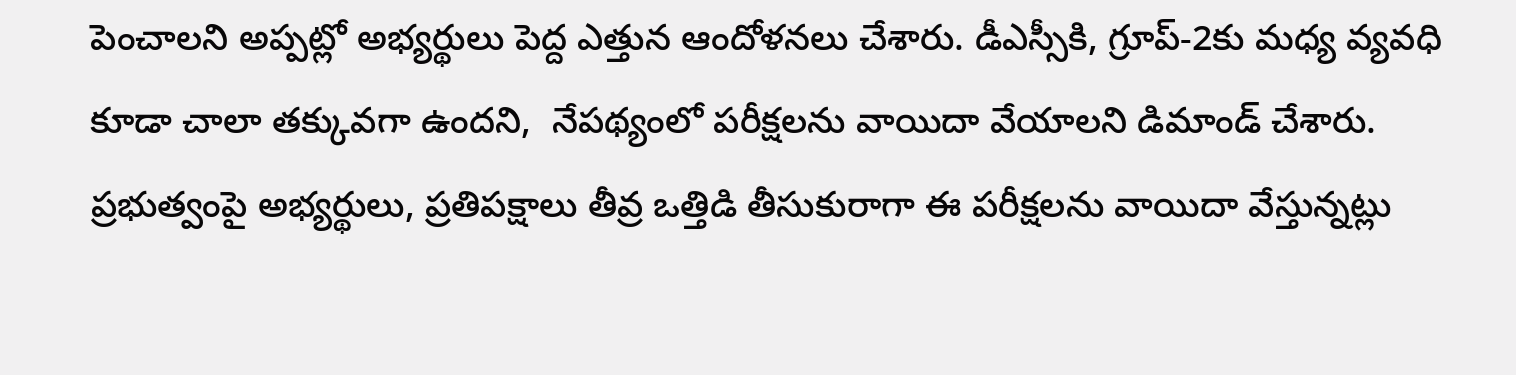పెంచాలని అప్పట్లో అభ్యర్థులు పెద్ద ఎత్తున ఆందోళనలు చేశారు. డీఎస్సీకి, గ్రూప్‌-2కు మధ్య వ్యవధి కూడా చాలా తక్కువగా ఉందని,  నేపథ్యంలో పరీక్షలను వాయిదా వేయాలని డిమాండ్‌ చేశారు. ప్రభుత్వంపై అభ్యర్థులు, ప్రతిపక్షాలు తీవ్ర ఒత్తిడి తీసుకురాగా ఈ పరీక్షలను వాయిదా వేస్తున్నట్లు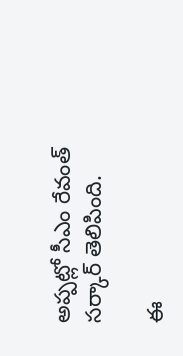అప్పట్లో సీఎం రేవంత్ సర్కార్ తెలిపింది.

ఈ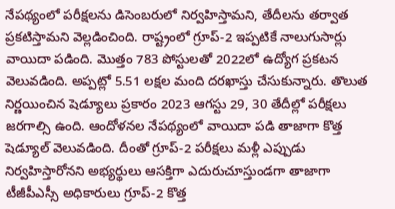నేపథ్యంలో పరీక్షలను డిసెంబరులో నిర్వహిస్తామని, తేదీలను తర్వాత ప్రకటిస్తామని వెల్లడించింది. రాష్ట్రంలో గ్రూప్‌-2 ఇప్పటికే నాలుగుసార్లు వాయిదా పడింది. మొత్తం 783 పోస్టులతో 2022లో ఉద్యోగ ప్రకటన వెలువడింది. అప్పట్లో 5.51 లక్షల మంది దరఖాస్తు చేసుకున్నారు. తొలుత నిర్ణయించిన షెడ్యూలు ప్రకారం 2023 ఆగస్టు 29, 30 తేదీల్లో పరీక్షలు జరగాల్సి ఉంది. ఆందోళనల నేపథ్యంలో వాయిదా పడి తాజాగా కొత్త షెడ్యూల్ వెలువడింది. దీంతో గ్రూప్‌-2 పరీక్షలు మళ్లీ ఎప్పుడు నిర్వహిస్తారోనని అభ్యర్థులు ఆసక్తిగా ఎదురుచూస్తుండగా తాజాగా టీజీపీఎస్సీ అధికారులు గ్రూప్-2 కొత్త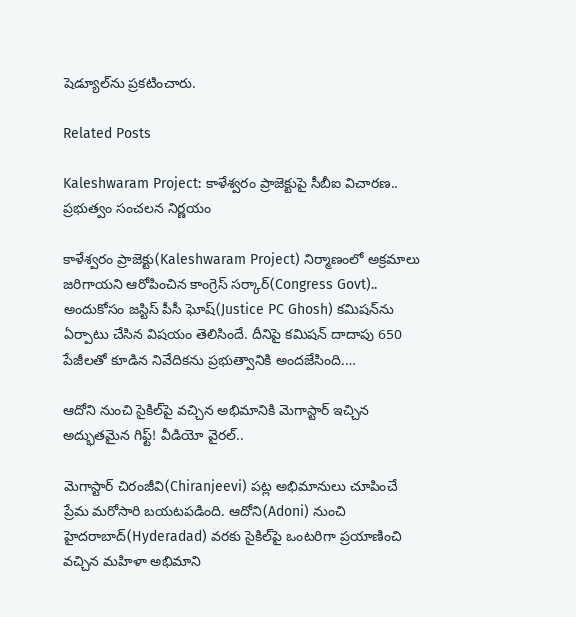షెడ్యూల్‌ను ప్రకటించారు.

Related Posts

Kaleshwaram Project: కాళేశ్వరం ప్రాజెక్టుపై సీబీఐ విచారణ.. ప్రభుత్వం సంచలన నిర్ణయం

కాళేశ్వరం ప్రాజెక్టు(Kaleshwaram Project) నిర్మాణంలో అక్రమాలు జరిగాయని ఆరోపించిన కాంగ్రెస్ సర్కార్(Congress Govt).. అందుకోసం జస్టిస్ పీసీ ఘోష్(Justice PC Ghosh) కమిషన్‌ను ఏర్పాటు చేసిన విషయం తెలిసిందే. దీనిపై కమిషన్ దాదాపు 650 పేజీలతో కూడిన నివేదికను ప్రభుత్వానికి అందజేసింది.…

ఆదోని నుంచి సైకిల్‌పై వచ్చిన అభిమానికి మెగాస్టార్ ఇచ్చిన అద్భుతమైన గిఫ్ట్! వీడియో వైరల్..

మెగాస్టార్ చిరంజీవి(Chiranjeevi) పట్ల అభిమానులు చూపించే ప్రేమ మరోసారి బయటపడింది. ఆదోని(Adoni) నుంచి హైదరాబాద్(Hyderadad) వరకు సైకిల్‌పై ఒంటరిగా ప్రయాణించి వచ్చిన మహిళా అభిమాని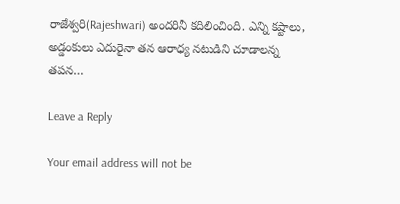రాజేశ్వరి(Rajeshwari) అందరినీ కదిలించింది. ఎన్ని కష్టాలు, అడ్డంకులు ఎదురైనా తన ఆరాధ్య నటుడిని చూడాలన్న తపన…

Leave a Reply

Your email address will not be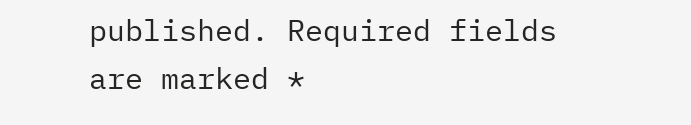published. Required fields are marked *